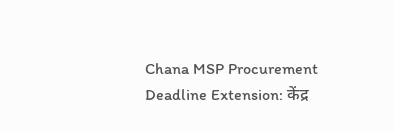Chana MSP Procurement Deadline Extension: केंद्र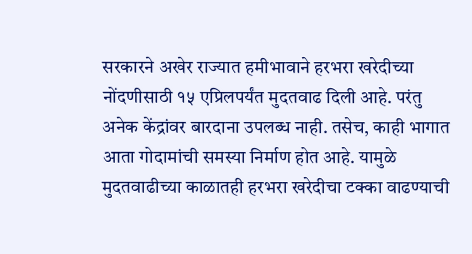सरकारने अखेर राज्यात हमीभावाने हरभरा खरेदीच्या नोंदणीसाठी १५ एप्रिलपर्यंत मुदतवाढ दिली आहे. परंतु अनेक केंद्रांवर बारदाना उपलब्ध नाही. तसेच, काही भागात आता गोदामांची समस्या निर्माण होत आहे. यामुळे मुदतवाढीच्या काळातही हरभरा खरेदीचा टक्का वाढण्याची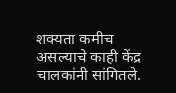शक्यता कमीच असल्याचे काही केंद्र चालकांनी सांगितले.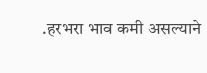.हरभरा भाव कमी असल्याने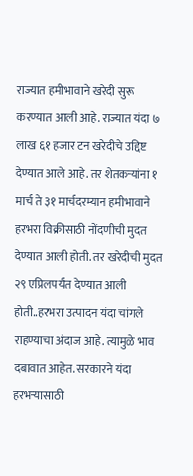राज्यात हमीभावाने खरेदी सुरू करण्यात आली आहे. राज्यात यंदा ७ लाख ६१ हजार टन खरेदीचे उद्दिष्ट देण्यात आले आहे. तर शेतकऱ्यांना १ मार्च ते ३१ मार्चदरम्यान हमीभावाने हरभरा विक्रीसाठी नोंदणीची मुदत देण्यात आली होती. तर खरेदीची मुदत २९ एप्रिलपर्यंत देण्यात आली होती..हरभरा उत्पादन यंदा चांगले राहण्याचा अंदाज आहे. त्यामुळे भाव दबावात आहेत. सरकारने यंदा हरभऱ्यासाठी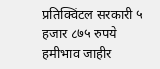प्रतिक्विंटल सरकारी ५ हजार ८७५ रुपये हमीभाव जाहीर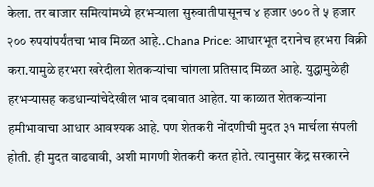केला. तर बाजार समित्यांमध्ये हरभऱ्याला सुरुवातीपासूनच ४ हजार ७०० ते ५ हजार २०० रुपयांपर्यंतचा भाव मिळत आहे..Chana Price: आधारभूत दरानेच हरभरा विक्री करा.यामुळे हरभरा खरेदीला शेतकऱ्यांचा चांगला प्रतिसाद मिळत आहे. युद्धामुळेही हरभऱ्यासह कडधान्यांचेदेखील भाव दबावात आहेत. या काळात शेतकऱ्यांना हमीभावाचा आधार आवश्यक आहे. पण शेतकरी नोंदणीची मुदत ३१ मार्चला संपली होती. ही मुदत वाढवावी, अशी मागणी शेतकरी करत होते. त्यानुसार केंद्र सरकारने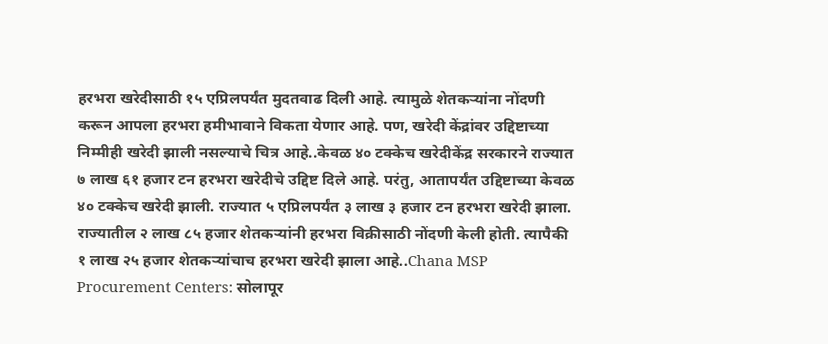हरभरा खरेदीसाठी १५ एप्रिलपर्यंत मुदतवाढ दिली आहे. त्यामुळे शेतकऱ्यांना नोंदणी करून आपला हरभरा हमीभावाने विकता येणार आहे. पण, खरेदी केंद्रांवर उद्दिष्टाच्या निम्मीही खरेदी झाली नसल्याचे चित्र आहे..केवळ ४० टक्केच खरेदीकेंद्र सरकारने राज्यात ७ लाख ६१ हजार टन हरभरा खरेदीचे उद्दिष्ट दिले आहे. परंतु, आतापर्यंत उद्दिष्टाच्या केवळ ४० टक्केच खरेदी झाली. राज्यात ५ एप्रिलपर्यंत ३ लाख ३ हजार टन हरभरा खरेदी झाला. राज्यातील २ लाख ८५ हजार शेतकऱ्यांनी हरभरा विक्रीसाठी नोंदणी केली होती. त्यापैकी १ लाख २५ हजार शेतकऱ्यांचाच हरभरा खरेदी झाला आहे..Chana MSP Procurement Centers: सोलापूर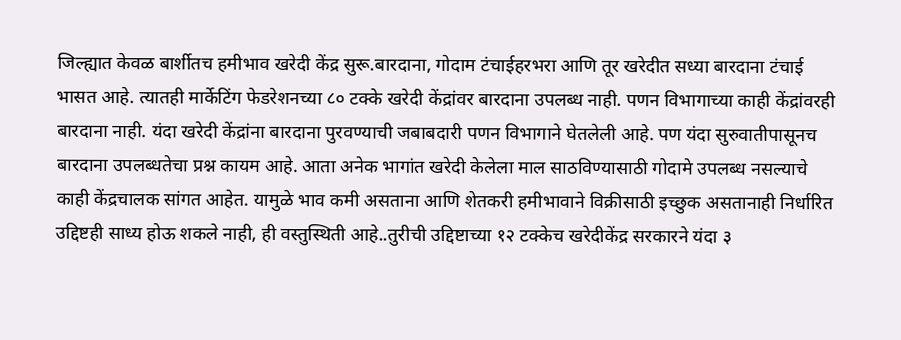जिल्ह्यात केवळ बार्शीतच हमीभाव खरेदी केंद्र सुरू.बारदाना, गोदाम टंचाईहरभरा आणि तूर खरेदीत सध्या बारदाना टंचाई भासत आहे. त्यातही मार्केटिंग फेडरेशनच्या ८० टक्के खरेदी केंद्रांवर बारदाना उपलब्ध नाही. पणन विभागाच्या काही केंद्रांवरही बारदाना नाही. यंदा खरेदी केंद्रांना बारदाना पुरवण्याची जबाबदारी पणन विभागाने घेतलेली आहे. पण यंदा सुरुवातीपासूनच बारदाना उपलब्धतेचा प्रश्न कायम आहे. आता अनेक भागांत खरेदी केलेला माल साठविण्यासाठी गोदामे उपलब्ध नसल्याचे काही केंद्रचालक सांगत आहेत. यामुळे भाव कमी असताना आणि शेतकरी हमीभावाने विक्रीसाठी इच्छुक असतानाही निर्धारित उद्दिष्टही साध्य होऊ शकले नाही, ही वस्तुस्थिती आहे..तुरीची उद्दिष्टाच्या १२ टक्केच खरेदीकेंद्र सरकारने यंदा ३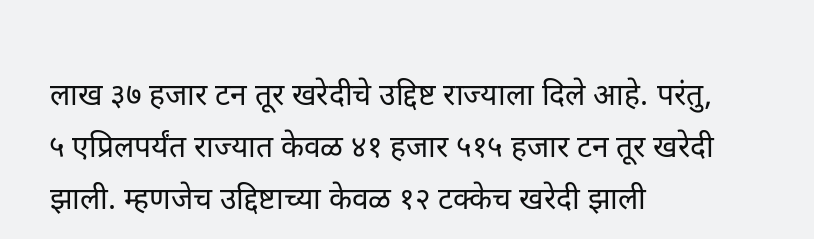लाख ३७ हजार टन तूर खरेदीचे उद्दिष्ट राज्याला दिले आहे. परंतु, ५ एप्रिलपर्यंत राज्यात केवळ ४१ हजार ५१५ हजार टन तूर खरेदी झाली. म्हणजेच उद्दिष्टाच्या केवळ १२ टक्केच खरेदी झाली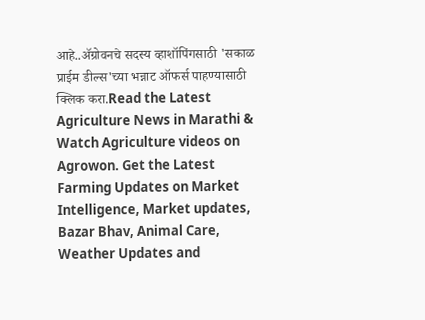आहे..ॲग्रोवनचे सदस्य व्हाशॉपिंगसाठी 'सकाळ प्राईम डील्स'च्या भन्नाट ऑफर्स पाहण्यासाठी क्लिक करा.Read the Latest Agriculture News in Marathi & Watch Agriculture videos on Agrowon. Get the Latest Farming Updates on Market Intelligence, Market updates, Bazar Bhav, Animal Care, Weather Updates and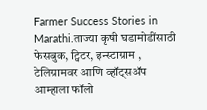Farmer Success Stories in Marathi.ताज्या कृषी घडामोडींसाठी फेसबुक, ट्विटर, इन्स्टाग्राम , टेलिग्रामवर आणि व्हॉट्सॲप आम्हाला फॉलो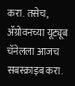करा. तसेच, ॲग्रोवनच्या यूट्यूब चॅनेलला आजच सबस्क्राइब करा.